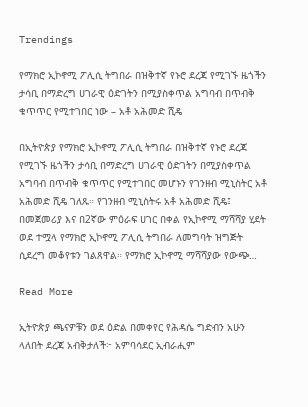Trendings

የማክሮ ኢኮኖሚ ፖሊሲ ትግበራ በዝቅተኛ የኑሮ ደረጃ የሚገኙ ዜጎችን ታሳቢ በማድረግ ሀገራዊ ዕድገትን በሚያስቀጥል አግባብ በጥብቅ ቁጥጥር የሚተገበር ነው – አቶ አሕመድ ሺዴ

በኢትዮጵያ የማክሮ ኢኮኖሚ ፖሊሲ ትግበራ በዝቅተኛ የኑሮ ደረጃ የሚገኙ ዜጎችን ታሳቢ በማድረግ ሀገራዊ ዕድገትን በሚያስቀጥል አግባብ በጥብቅ ቁጥጥር የሚተገበር መሆኑን የገንዘብ ሚኒስትር አቶ አሕመድ ሺዴ ገለጹ። የገንዘብ ሚኒስትሩ አቶ አሕመድ ሺዴ፤ በመጀመሪያ እና በ2ኛው ምዕራፍ ሀገር በቀል የኢኮኖሚ ማሻሻያ ሂደት ወደ ተሟላ የማክሮ ኢኮኖሚ ፖሊሲ ትግበራ ለመግባት ዝግጅት ሲደረግ መቆየቱን ገልጸዋል። የማክሮ ኢኮኖሚ ማሻሻያው የውጭ…

Read More

ኢትዮጵያ ጫናዎቹን ወደ ዕድል በመቀየር የሕዳሴ ግድብን አሁን ላለበት ደረጃ አብቅታለች፦ አምባሳደር ኢብራሒም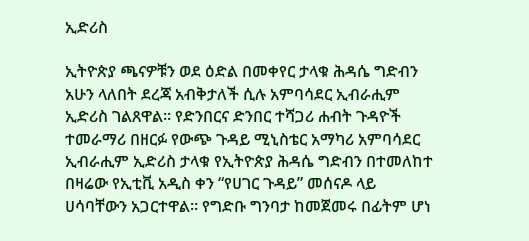ኢድሪስ

ኢትዮጵያ ጫናዎቹን ወደ ዕድል በመቀየር ታላቁ ሕዳሴ ግድብን አሁን ላለበት ደረጃ አብቅታለች ሲሉ አምባሳደር ኢብራሒም ኢድሪስ ገልጸዋል። የድንበርና ድንበር ተሻጋሪ ሐብት ጉዳዮች ተመራማሪ በዘርፉ የውጭ ጉዳይ ሚኒስቴር አማካሪ አምባሳደር ኢብራሒም ኢድሪስ ታላቁ የኢትዮጵያ ሕዳሴ ግድብን በተመለከተ በዛሬው የኢቲቪ አዲስ ቀን “የሀገር ጉዳይ” መሰናዶ ላይ ሀሳባቸውን አጋርተዋል። የግድቡ ግንባታ ከመጀመሩ በፊትም ሆነ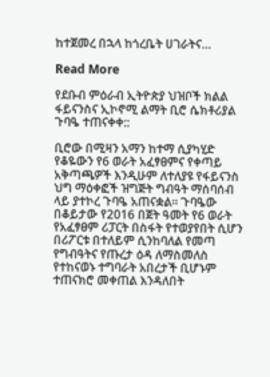ከተጀመረ በኋላ ከጎረቤት ሀገራትና…

Read More

የደቡብ ምዕራብ ኢትዮጵያ ህዝቦች ክልል ፋይናንስና ኢኮኖሚ ልማት ቢሮ ሴክቶሪያል ጉባዔ ተጠናቀቀ::

ቢሮው በሚዛን አማን ከተማ ሲያካሂድ የቆዬውን የ6 ወራት አፈፃፀምና የቀጣይ አቅጣጫዎች እንዲሁም ለተለያዩ የፋይናንስ ህግ ማዕቀፎች ዝግጅት ግብዓት ማሰባሰብ ላይ ያተኮረ ጉባዔ አጠናቋል። ጉባዔው በቆይታው የ2016 በጀት ዓመት የ6 ወራት የአፈፃፀም ሪፓርት በስፋት የተወያየበት ሲሆን በሪፖርቱ በተለይም ሲንከባለል የመጣ የግብዓትና የጡረታ ዕዳ ለማስመለስ የተከናወኑ ተግባራት አበረታች ቢሆኑም ተጠናክሮ መቀጠል እንዳለበት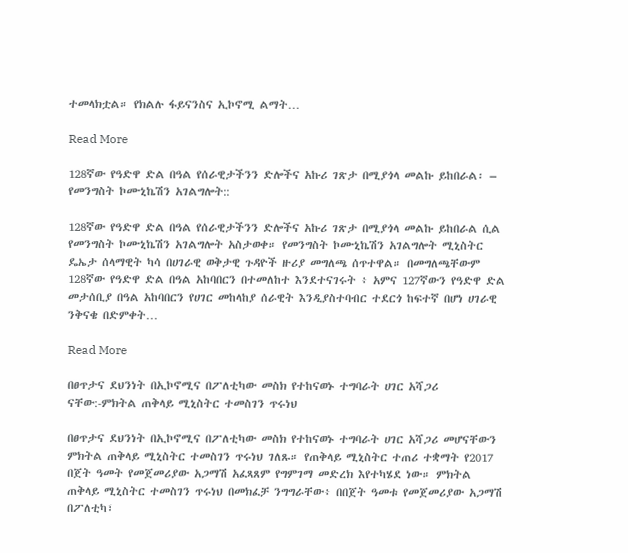ተመላክቷል። የክልሉ ፋይናንስና ኢኮኖሚ ልማት…

Read More

128ኛው የዓድዋ ድል በዓል የሰራዊታችንን ድሎችና አኩሪ ገጽታ በሚያጎላ መልኩ ይከበራል፡ – የመንግስት ኮሙኒኬሽን አገልግሎት::

128ኛው የዓድዋ ድል በዓል የሰራዊታችንን ድሎችና አኩሪ ገጽታ በሚያጎላ መልኩ ይከበራል ሲል የመንግስት ኮሙኒኬሽን አገልግሎት አስታወቀ። የመንግስት ኮሙኒኬሽን አገልግሎት ሚኒስትር ዴኤታ ሰላማዊት ካሳ በሀገራዊ ወቅታዊ ጉዳዮች ዙሪያ መግለጫ ሰጥተዋል። በመግለጫቸውም 128ኛው የዓድዋ ድል በዓል አከባበርን በተመለከተ እንደተናገሩት ፥ አምና 127ኛውን የዓድዋ ድል መታሰቢያ በዓል አከባበርን የሀገር መከላከያ ሰራዊት እንዲያስተባብር ተደርጎ ከፍተኛ በሆነ ሀገራዊ ንቅናቄ በድምቀት…

Read More

በፀጥታና ደህንነት በኢኮኖሚና በፖለቲካው መስክ የተከናወኑ ተግባራት ሀገር አሻጋሪ ናቸው:-ምክትል ጠቅላይ ሚኒስትር ተመስገን ጥሩነህ

በፀጥታና ደህንነት በኢኮኖሚና በፖለቲካው መስክ የተከናወኑ ተግባራት ሀገር አሻጋሪ መሆናቸውን ምክትል ጠቅላይ ሚኒስትር ተመስገን ጥሩነህ ገለጹ። የጠቅላይ ሚኒስትር ተጠሪ ተቋማት የ2017 በጀት ዓመት የመጀመሪያው አጋማሽ አፈጻጸም የግምገማ መድረክ እየተካሄደ ነው። ምክትል ጠቅላይ ሚኒስትር ተመስገን ጥሩነህ በመክፈቻ ንግግራቸው፥ በበጀት ዓመቱ የመጀመሪያው አጋማሽ በፖለቲካ፣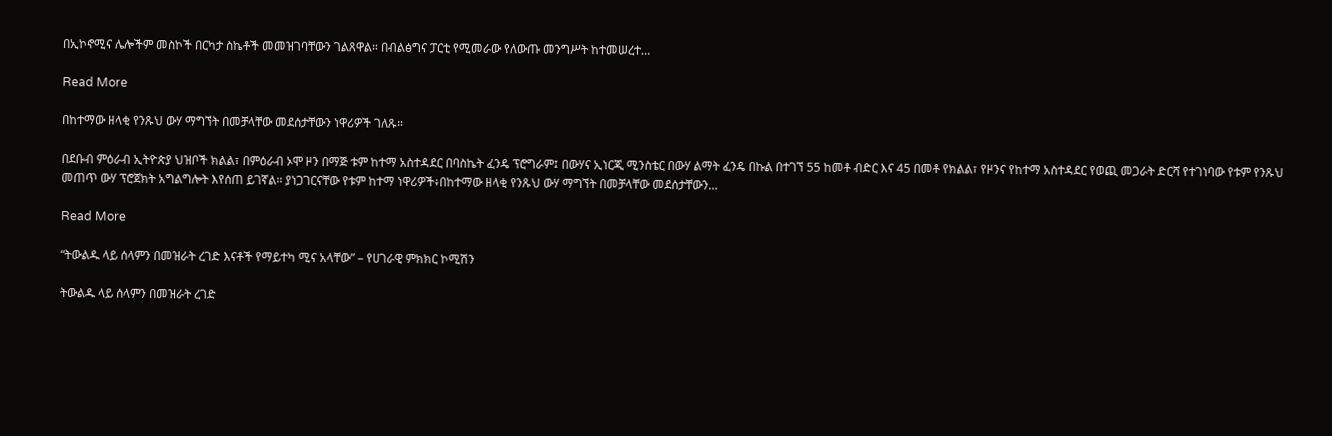በኢኮኖሚና ሌሎችም መስኮች በርካታ ስኬቶች መመዝገባቸውን ገልጸዋል። በብልፅግና ፓርቲ የሚመራው የለውጡ መንግሥት ከተመሠረተ…

Read More

በከተማው ዘላቂ የንጹህ ውሃ ማግኘት በመቻላቸው መደሰታቸውን ነዋሪዎች ገለጹ።

በደቡብ ምዕራብ ኢትዮጵያ ህዝቦች ክልል፣ በምዕራብ ኦሞ ዞን በማጅ ቱም ከተማ አስተዳደር በባስኬት ፈንዴ ፕሮግራም፤ በውሃና ኢነርጂ ሚንስቴር በውሃ ልማት ፈንዴ በኩል በተገኘ 55 ከመቶ ብድር እና 45 በመቶ የክልል፣ የዞንና የከተማ አስተዳደር የወጪ መጋራት ድርሻ የተገነባው የቱም የንጹህ መጠጥ ውሃ ፕሮጀክት አግልግሎት እየሰጠ ይገኛል። ያነጋገርናቸው የቱም ከተማ ነዋሪዎች፥በከተማው ዘላቂ የንጹህ ውሃ ማግኘት በመቻላቸው መደሰታቸውን…

Read More

“ትውልዱ ላይ ሰላምን በመዝራት ረገድ እናቶች የማይተካ ሚና አላቸው” – የሀገራዊ ምክክር ኮሚሽን

ትውልዱ ላይ ሰላምን በመዝራት ረገድ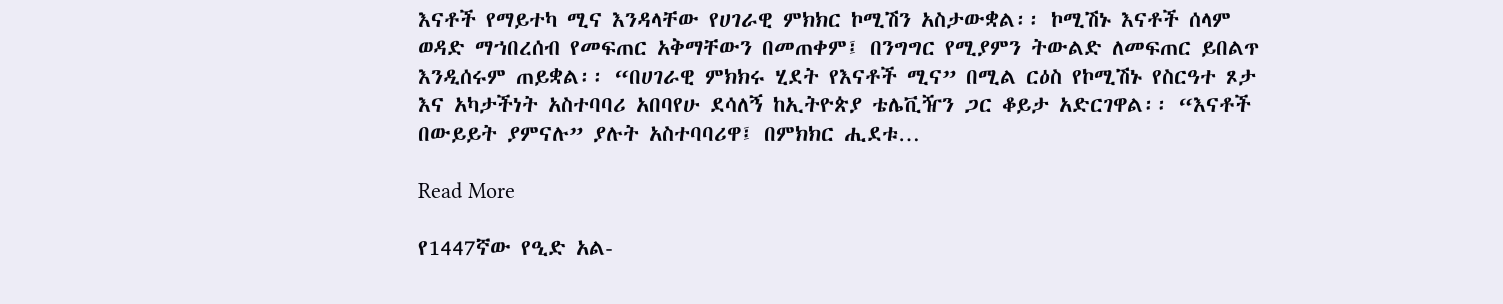እናቶች የማይተካ ሚና እንዳላቸው የሀገራዊ ምክክር ኮሚሽን አስታውቋል፡፡ ኮሚሽኑ እናቶች ሰላም ወዳድ ማኀበረሰብ የመፍጠር አቅማቸውን በመጠቀም፤ በንግግር የሚያምን ትውልድ ለመፍጠር ይበልጥ እንዲሰሩም ጠይቋል፡፡ “በሀገራዊ ምክክሩ ሂደት የእናቶች ሚና” በሚል ርዕስ የኮሚሽኑ የስርዓተ ጾታ እና አካታችነት አስተባባሪ አበባየሁ ደሳለኝ ከኢትዮጵያ ቴሌቪዥን ጋር ቆይታ አድርገዋል፡፡ “እናቶች በውይይት ያምናሉ” ያሉት አስተባባሪዋ፤ በምክክር ሒደቱ…

Read More

የ1447ኛው የዒድ አል-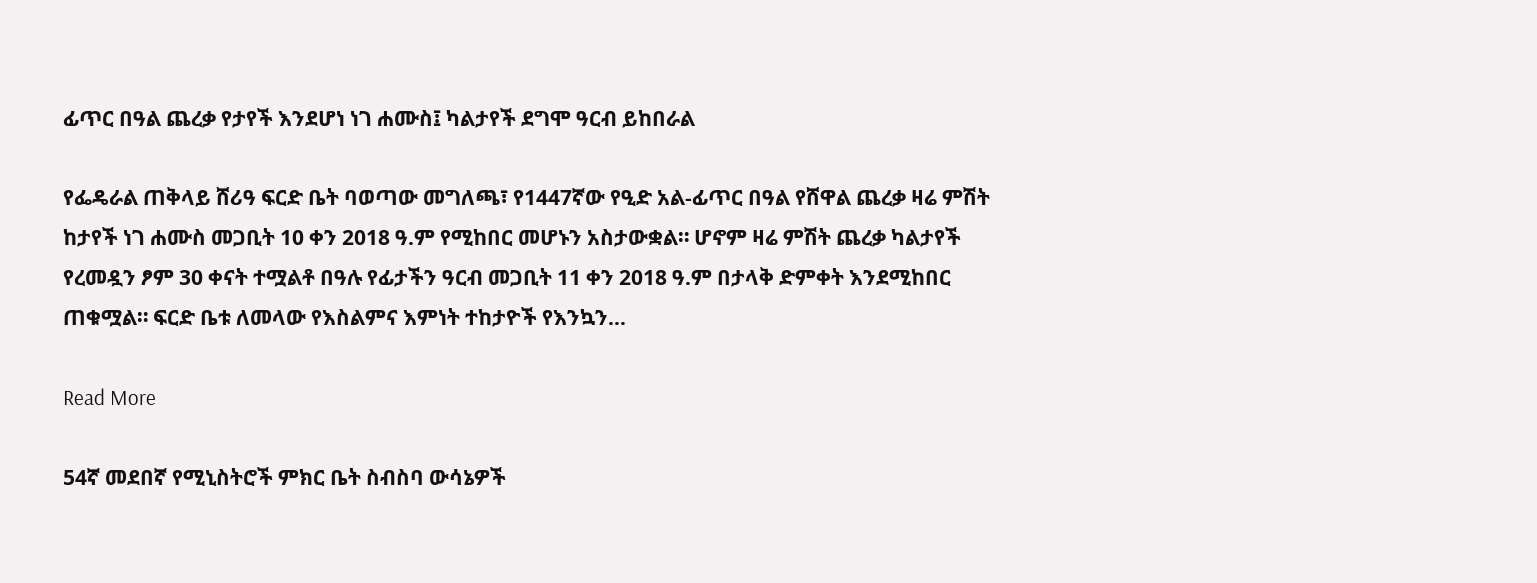ፊጥር በዓል ጨረቃ የታየች እንደሆነ ነገ ሐሙስ፤ ካልታየች ደግሞ ዓርብ ይከበራል

የፌዴራል ጠቅላይ ሸሪዓ ፍርድ ቤት ባወጣው መግለጫ፣ የ1447ኛው የዒድ አል-ፊጥር በዓል የሸዋል ጨረቃ ዛሬ ምሽት ከታየች ነገ ሐሙስ መጋቢት 10 ቀን 2018 ዓ.ም የሚከበር መሆኑን አስታውቋል። ሆኖም ዛሬ ምሽት ጨረቃ ካልታየች የረመዷን ፆም 30 ቀናት ተሟልቶ በዓሉ የፊታችን ዓርብ መጋቢት 11 ቀን 2018 ዓ.ም በታላቅ ድምቀት እንደሚከበር ጠቁሟል። ፍርድ ቤቱ ለመላው የእስልምና እምነት ተከታዮች የእንኳን…

Read More

54ኛ መደበኛ የሚኒስትሮች ምክር ቤት ስብስባ ውሳኔዎች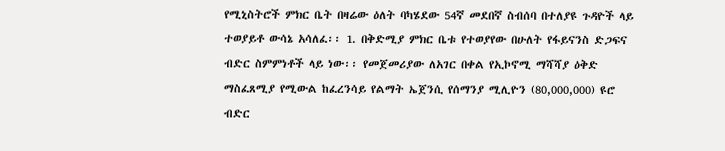የሚኒስትሮች ምክር ቤት በዛሬው ዕለት ባካሄደው 54ኛ መደበኛ ስብሰባ በተለያዩ ጉዳዮች ላይ ተወያይቶ ውሳኔ አሳለፈ፡፡ 1. በቅድሚያ ምክር ቤቱ የተወያየው በሁለት የፋይናንስ ድጋፍና ብድር ስምምነቶች ላይ ነው፡፡ የመጀመሪያው ለአገር በቀል የኢኮኖሚ ማሻሻያ ዕቅድ ማስፈጸሚያ የሚውል ከፈረንሳይ የልማት ኤጀንሲ የሰማንያ ሚሊዮን (80,000,000) ዩሮ ብድር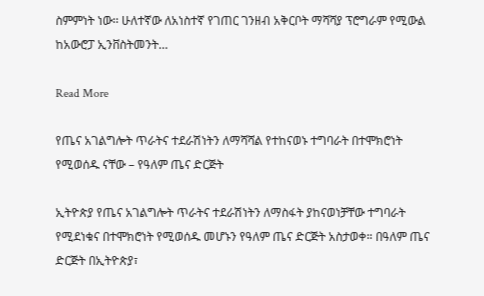ስምምነት ነው፡፡ ሁለተኛው ለአነስተኛ የገጠር ገንዘብ አቅርቦት ማሻሻያ ፕሮግራም የሚውል ከአውሮፓ ኢንቨስትመንት…

Read More

የጤና አገልግሎት ጥራትና ተደራሽነትን ለማሻሻል የተከናወኑ ተግባራት በተሞክሮነት የሚወሰዱ ናቸው – የዓለም ጤና ድርጅት

ኢትዮጵያ የጤና አገልግሎት ጥራትና ተደራሽነትን ለማስፋት ያከናወነቻቸው ተግባራት የሚደነቁና በተሞክሮነት የሚወሰዱ መሆኑን የዓለም ጤና ድርጅት አስታወቀ። በዓለም ጤና ድርጅት በኢትዮጵያ፣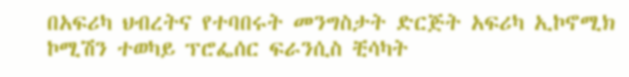በአፍሪካ ህብረትና የተባበሩት መንግስታት ድርጅት አፍሪካ ኢኮኖሚክ ኮሚሽን ተወካይ ፕሮፌሰር ፍራንሲስ ቺሳካት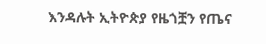እንዳሉት ኢትዮጵያ የዜጎቿን የጤና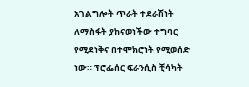አገልግሎት ጥራት ተደራሽነት ለማስፋት ያከናወነችው ተግባር የሚደነቅና በተሞክሮነት የሚወሰድ ነው። ፕሮፌሰር ፍራንሲስ ቺሳካት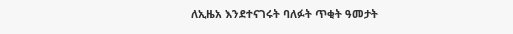ለኢዜአ እንደተናገሩት ባለፉት ጥቂት ዓመታት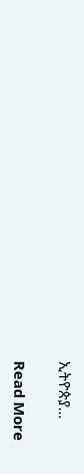ኢትዮጵያ…

Read More